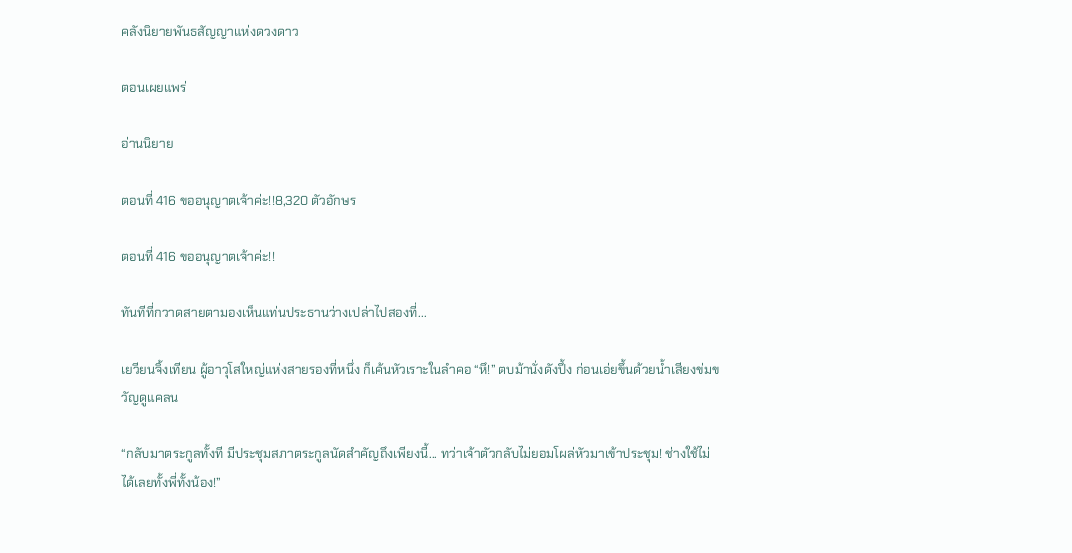คลังนิยายพันธสัญญาแห่งดวงดาว

ตอนเผยแพร่

อ่านนิยาย

ตอนที่ 416 ขออนุญาตเจ้าค่ะ!!8,320 ตัวอักษร

ตอนที่ 416 ขออนุญาตเจ้าค่ะ!!

ทันทีที่กวาดสายตามองเห็นแท่นประธานว่างเปล่าไปสองที่...

เยวียนจิ้งเทียน ผู้อาวุโสใหญ่แห่งสายรองที่หนึ่ง ก็เค้นหัวเราะในลำคอ “หึ!” ตบม้านั่งดังปึ้ง ก่อนเอ่ยขึ้นด้วยน้ำเสียงข่มขวัญดูแคลน

“กลับมาตระกูลทั้งที มีประชุมสภาตระกูลนัดสำคัญถึงเพียงนี้... ทว่าเจ้าตัวกลับไม่ยอมโผล่หัวมาเข้าประชุม! ช่างใช้ไม่ได้เลยทั้งพี่ทั้งน้อง!”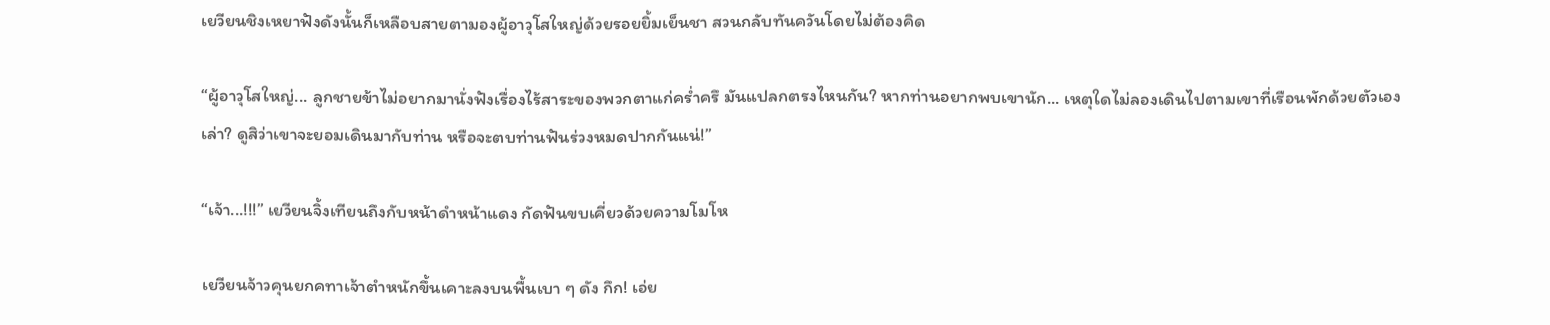เยวียนชิงเหยาฟังดังนั้นก็เหลือบสายตามองผู้อาวุโสใหญ่ด้วยรอยยิ้มเย็นชา สวนกลับทันควันโดยไม่ต้องคิด

“ผู้อาวุโสใหญ่... ลูกชายข้าไม่อยากมานั่งฟังเรื่องไร้สาระของพวกตาแก่คร่ำครึ มันแปลกตรงไหนกัน? หากท่านอยากพบเขานัก... เหตุใดไม่ลองเดินไปตามเขาที่เรือนพักด้วยตัวเองเล่า? ดูสิว่าเขาจะยอมเดินมากับท่าน หรือจะตบท่านฟันร่วงหมดปากกันแน่!”

“เจ้า...!!!” เยวียนจิ้งเทียนถึงกับหน้าดำหน้าแดง กัดฟันขบเคี่ยวด้วยความโมโห

เยวียนจ้าวคุนยกคทาเจ้าตำหนักขึ้นเคาะลงบนพื้นเบา ๆ ดัง กึก! เอ่ย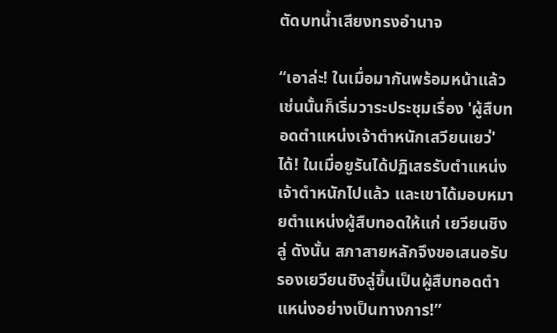ตัดบทน้ำเสียงทรงอำนาจ

“เอาล่ะ! ในเมื่อมากันพร้อมหน้าแล้ว เช่นนั้นก็เริ่มวาระประชุมเรื่อง 'ผู้สืบทอดตำแหน่งเจ้าตำหนักเสวียนเยว่' ได้! ในเมื่อยูรันได้ปฏิเสธรับตำแหน่งเจ้าตำหนักไปแล้ว และเขาได้มอบหมายตำแหน่งผู้สืบทอดให้แก่ เยวียนชิงลู่ ดังนั้น สภาสายหลักจึงขอเสนอรับรองเยวียนชิงลู่ขึ้นเป็นผู้สืบทอดตำแหน่งอย่างเป็นทางการ!”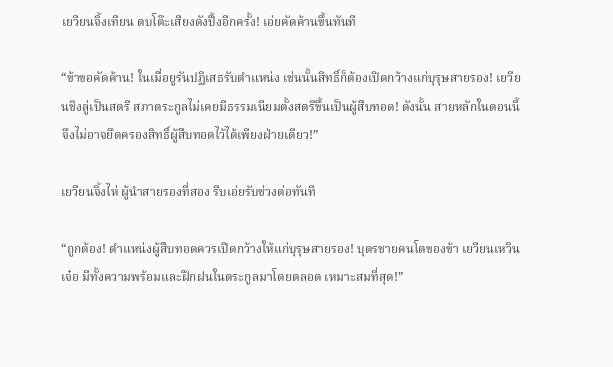เยวียนจิ้งเทียน ตบโต๊ะเสียงดังปึ้งอีกครั้ง! เอ่ยคัดค้านขึ้นทันที

“ข้าขอคัดค้าน! ในเมื่อยูรันปฏิเสธรับตำแหน่ง เช่นนั้นสิทธิ์ก็ต้องเปิดกว้างแก่บุรุษสายรอง! เยวียนชิงลู่เป็นสตรี สภาตระกูลไม่เคยมีธรรมเนียมตั้งสตรีขึ้นเป็นผู้สืบทอด! ดังนั้น สายหลักในตอนนี้จึงไม่อาจยึดครองสิทธิ์ผู้สืบทอดไว้ได้เพียงฝ่ายเดียว!”

เยวียนจิ้งไห่ ผู้นำสายรองที่สอง รีบเอ่ยรับช่วงต่อทันที

“ถูกต้อง! ตำแหน่งผู้สืบทอดควรเปิดกว้างให้แก่บุรุษสายรอง! บุตรชายคนโตของข้า เยวียนเหวินเจ๋อ มีทั้งความพร้อมและฝึกฝนในตระกูลมาโดยตลอด เหมาะสมที่สุด!”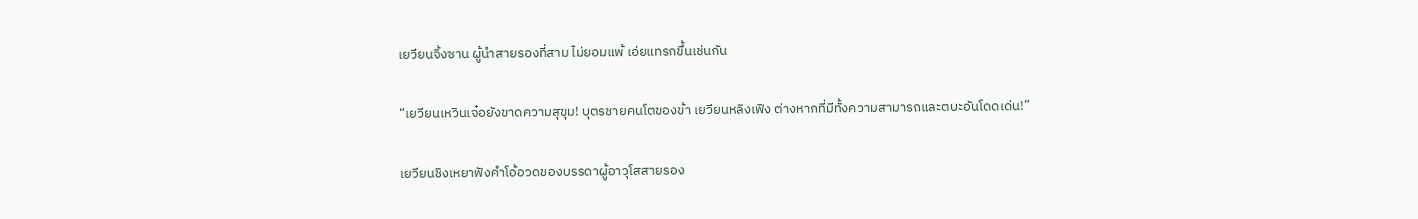เยวียนจิ้งซาน ผู้นำสายรองที่สาม ไม่ยอมแพ้ เอ่ยแทรกขึ้นเช่นกัน

“เยวียนเหวินเจ๋อยังขาดความสุขุม! บุตรชายคนโตของข้า เยวียนหลิงเฟิง ต่างหากที่มีทั้งความสามารถและตบะอันโดดเด่น!”

เยวียนชิงเหยาฟังคำโอ้อวดของบรรดาผู้อาวุโสสายรอง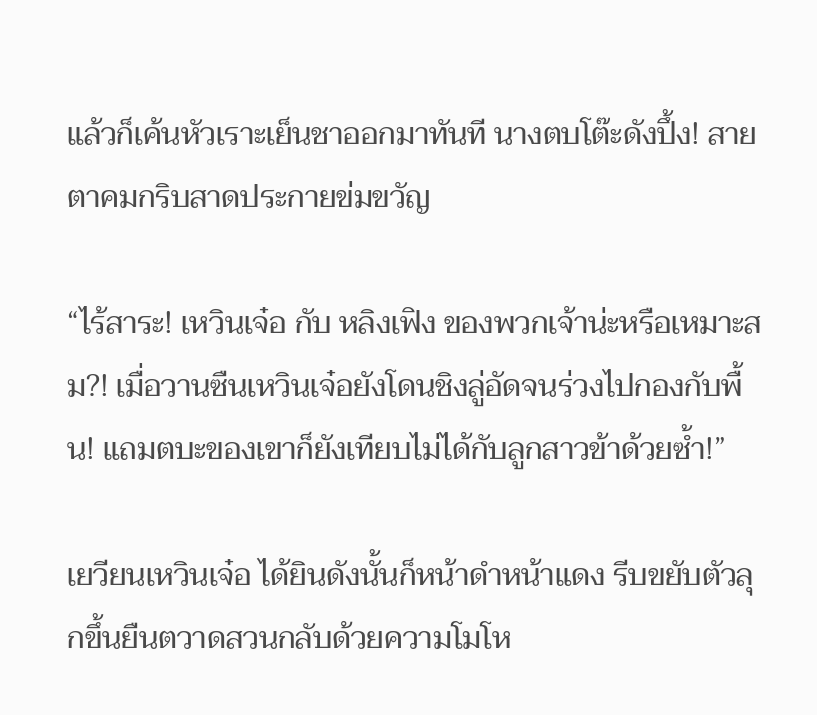แล้วก็เค้นหัวเราะเย็นชาออกมาทันที นางตบโต๊ะดังปึ้ง! สายตาคมกริบสาดประกายข่มขวัญ

“ไร้สาระ! เหวินเจ๋อ กับ หลิงเฟิง ของพวกเจ้าน่ะหรือเหมาะสม?! เมื่อวานซืนเหวินเจ๋อยังโดนชิงลู่อัดจนร่วงไปกองกับพื้น! แถมตบะของเขาก็ยังเทียบไม่ได้กับลูกสาวข้าด้วยซ้ำ!”

เยวียนเหวินเจ๋อ ได้ยินดังนั้นก็หน้าดำหน้าแดง รีบขยับตัวลุกขึ้นยืนตวาดสวนกลับด้วยความโมโห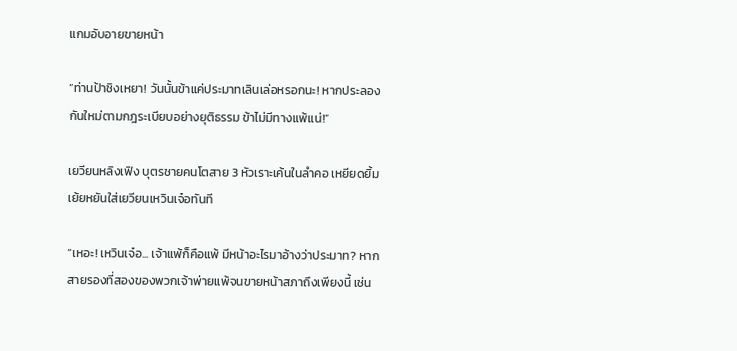แกมอับอายขายหน้า

“ท่านป้าชิงเหยา! วันนั้นข้าแค่ประมาทเลินเล่อหรอกนะ! หากประลองกันใหม่ตามกฎระเบียบอย่างยุติธรรม ข้าไม่มีทางแพ้แน่!”

เยวียนหลิงเฟิง บุตรชายคนโตสาย 3 หัวเราะเค้นในลำคอ เหยียดยิ้มเย้ยหยันใส่เยวียนเหวินเจ๋อทันที

“เหอะ! เหวินเจ๋อ... เจ้าแพ้ก็คือแพ้ มีหน้าอะไรมาอ้างว่าประมาท? หากสายรองที่สองของพวกเจ้าพ่ายแพ้จนขายหน้าสภาถึงเพียงนี้ เช่น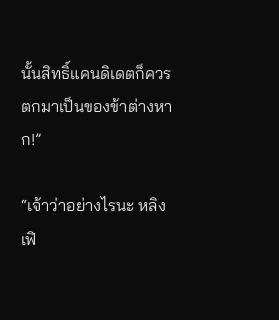นั้นสิทธิ์แคนดิเดตก็ควรตกมาเป็นของข้าต่างหาก!”

“เจ้าว่าอย่างไรนะ หลิงเฟิ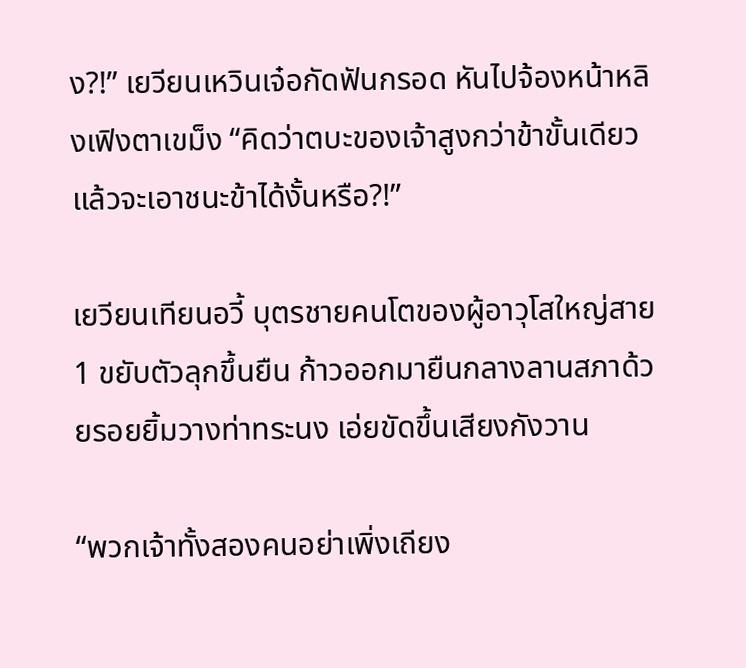ง?!” เยวียนเหวินเจ๋อกัดฟันกรอด หันไปจ้องหน้าหลิงเฟิงตาเขม็ง “คิดว่าตบะของเจ้าสูงกว่าข้าขั้นเดียวแล้วจะเอาชนะข้าได้งั้นหรือ?!”

เยวียนเทียนอวี้ บุตรชายคนโตของผู้อาวุโสใหญ่สาย 1 ขยับตัวลุกขึ้นยืน ก้าวออกมายืนกลางลานสภาด้วยรอยยิ้มวางท่าทระนง เอ่ยขัดขึ้นเสียงกังวาน

“พวกเจ้าทั้งสองคนอย่าเพิ่งเถียง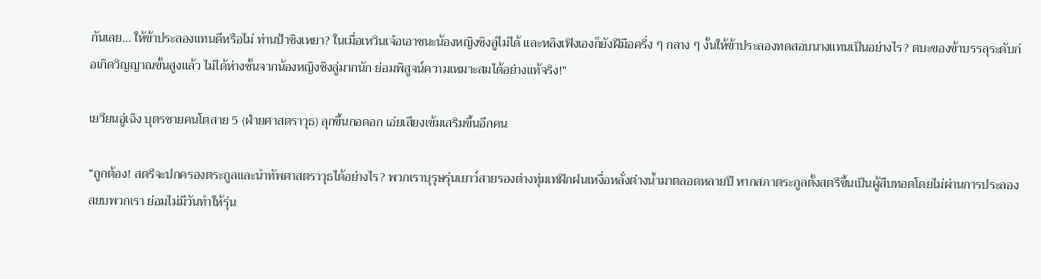กันเลย... ให้ข้าประลองแทนดีหรือไม่ ท่านป้าชิงเหยา? ในเมื่อเหวินเจ๋อเอาชนะน้องหญิงชิงลู่ไม่ได้ และหลิงเฟิงเองก็ยังฝีมือครึ่ง ๆ กลาง ๆ งั้นให้ข้าประลองทดสอบนางแทนเป็นอย่างไร? ตบะของข้าบรรลุระดับก่อเกิดวิญญาณขั้นสูงแล้ว ไม่ได้ห่างชั้นจากน้องหญิงชิงลู่มากนัก ย่อมพิสูจน์ความเหมาะสมได้อย่างแท้จริง!”

เยวียนอู่เฉิง บุตรชายคนโตสาย 5 (ฝ่ายศาสตราวุธ) ลุกขึ้นกอดอก เอ่ยเสียงเข้มเสริมขึ้นอีกคน

“ถูกต้อง! สตรีจะปกครองตระกูลและนำทัพศาสตราวุธได้อย่างไร? พวกเราบุรุษรุ่นเยาว์สายรองต่างทุ่มเทฝึกฝนเหงื่อหลั่งต่างน้ำมาตลอดหลายปี หากสภาตระกูลตั้งสตรีขึ้นเป็นผู้สืบทอดโดยไม่ผ่านการประลองสยบพวกเรา ย่อมไม่มีวันทำให้รุ่น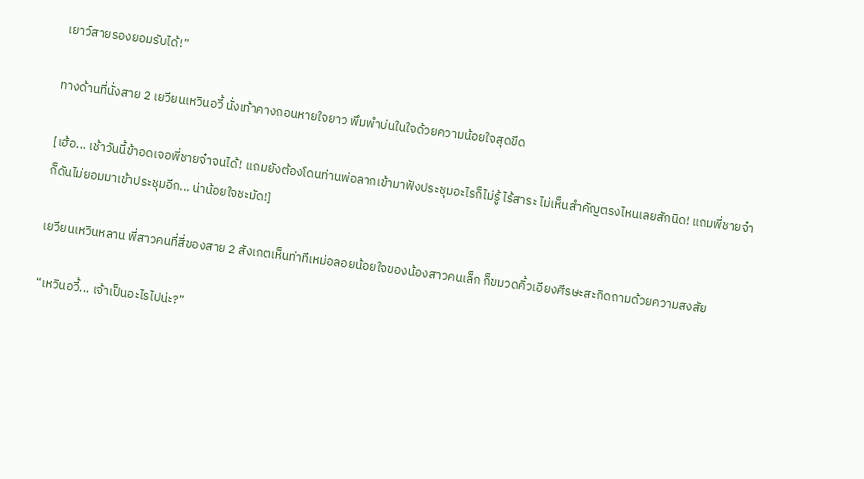เยาว์สายรองยอมรับได้!”

ทางด้านที่นั่งสาย 2 เยวียนเหวินอวี้ นั่งเท้าคางถอนหายใจยาว พึมพำบ่นในใจด้วยความน้อยใจสุดขีด

[เฮ้อ... เช้าวันนี้ข้าอดเจอพี่ชายจ๋าจนได้! แถมยังต้องโดนท่านพ่อลากเข้ามาฟังประชุมอะไรก็ไม่รู้ ไร้สาระ ไม่เห็นสำคัญตรงไหนเลยสักนิด! แถมพี่ชายจ๋าก็ดันไม่ยอมมาเข้าประชุมอีก... น่าน้อยใจชะมัด!]

เยวียนเหวินหลาน พี่สาวคนที่สี่ของสาย 2 สังเกตเห็นท่าทีเหม่อลอยน้อยใจของน้องสาวคนเล็ก ก็ขมวดคิ้วเอียงศีรษะสะกิดถามด้วยความสงสัย

“เหวินอวี้... เจ้าเป็นอะไรไปน่ะ?”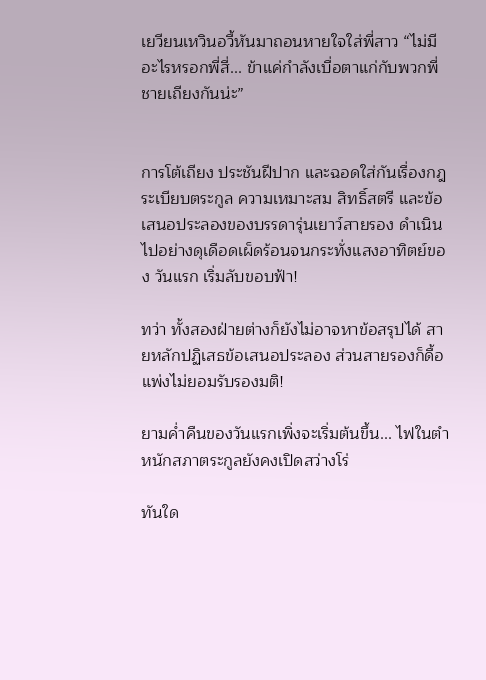เยวียนเหวินอวี้หันมาถอนหายใจใส่พี่สาว “ไม่มีอะไรหรอกพี่สี่... ข้าแค่กำลังเบื่อตาแก่กับพวกพี่ชายเถียงกันน่ะ”


การโต้เถียง ประชันฝีปาก และฉอดใส่กันเรื่องกฎระเบียบตระกูล ความเหมาะสม สิทธิ์สตรี และข้อเสนอประลองของบรรดารุ่นเยาว์สายรอง ดำเนินไปอย่างดุเดือดเผ็ดร้อนจนกระทั่งแสงอาทิตย์ของ วันแรก เริ่มลับขอบฟ้า!

ทว่า ทั้งสองฝ่ายต่างก็ยังไม่อาจหาข้อสรุปได้ สายหลักปฏิเสธข้อเสนอประลอง ส่วนสายรองก็ดื้อแพ่งไม่ยอมรับรองมติ!

ยามค่ำคืนของวันแรกเพิ่งจะเริ่มต้นขึ้น... ไฟในตำหนักสภาตระกูลยังคงเปิดสว่างโร่

ทันใด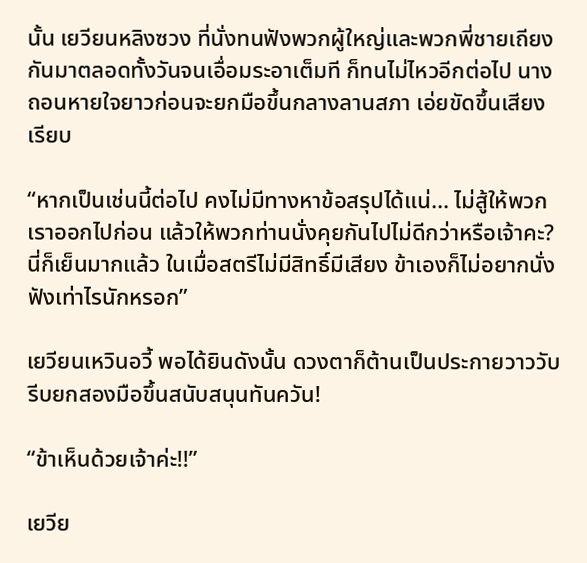นั้น เยวียนหลิงซวง ที่นั่งทนฟังพวกผู้ใหญ่และพวกพี่ชายเถียงกันมาตลอดทั้งวันจนเอื่อมระอาเต็มที ก็ทนไม่ไหวอีกต่อไป นางถอนหายใจยาวก่อนจะยกมือขึ้นกลางลานสภา เอ่ยขัดขึ้นเสียงเรียบ

“หากเป็นเช่นนี้ต่อไป คงไม่มีทางหาข้อสรุปได้แน่... ไม่สู้ให้พวกเราออกไปก่อน แล้วให้พวกท่านนั่งคุยกันไปไม่ดีกว่าหรือเจ้าคะ? นี่ก็เย็นมากแล้ว ในเมื่อสตรีไม่มีสิทธิ์มีเสียง ข้าเองก็ไม่อยากนั่งฟังเท่าไรนักหรอก”

เยวียนเหวินอวี้ พอได้ยินดังนั้น ดวงตาก็ต้านเป็นประกายวาววับ รีบยกสองมือขึ้นสนับสนุนทันควัน!

“ข้าเห็นด้วยเจ้าค่ะ!!”

เยวีย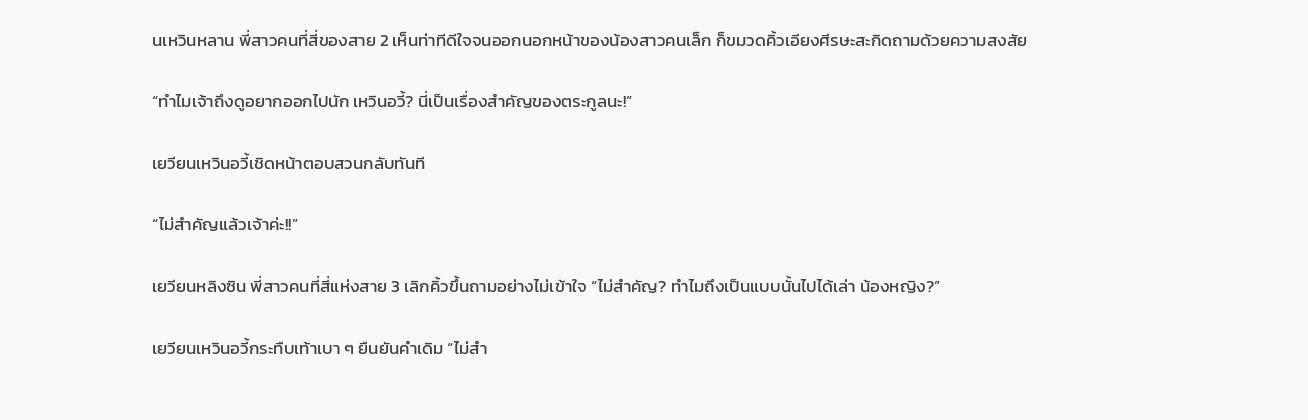นเหวินหลาน พี่สาวคนที่สี่ของสาย 2 เห็นท่าทีดีใจจนออกนอกหน้าของน้องสาวคนเล็ก ก็ขมวดคิ้วเอียงศีรษะสะกิดถามด้วยความสงสัย

“ทำไมเจ้าถึงดูอยากออกไปนัก เหวินอวี้? นี่เป็นเรื่องสำคัญของตระกูลนะ!”

เยวียนเหวินอวี้เชิดหน้าตอบสวนกลับทันที

“ไม่สำคัญแล้วเจ้าค่ะ!!”

เยวียนหลิงซิน พี่สาวคนที่สี่แห่งสาย 3 เลิกคิ้วขึ้นถามอย่างไม่เข้าใจ “ไม่สำคัญ? ทำไมถึงเป็นแบบนั้นไปได้เล่า น้องหญิง?”

เยวียนเหวินอวี้กระทืบเท้าเบา ๆ ยืนยันคำเดิม “ไม่สำ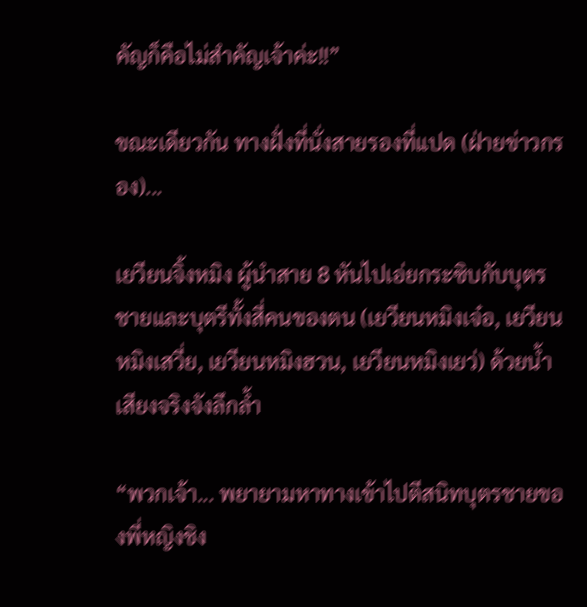คัญก็คือไม่สำคัญเจ้าค่ะ!!”

ขณะเดียวกัน ทางฝั่งที่นั่งสายรองที่แปด (ฝ่ายข่าวกรอง)...

เยวียนจิ้งหมิง ผู้นำสาย 8 หันไปเอ่ยกระซิบกับบุตรชายและบุตรีทั้งสี่คนของตน (เยวียนหมิงเจ๋อ, เยวียนหมิงเสวี่ย, เยวียนหมิงฮวน, เยวียนหมิงเยว่) ด้วยน้ำเสียงจริงจังลึกล้ำ

“พวกเจ้า... พยายามหาทางเข้าไปตีสนิทบุตรชายของพี่หญิงชิง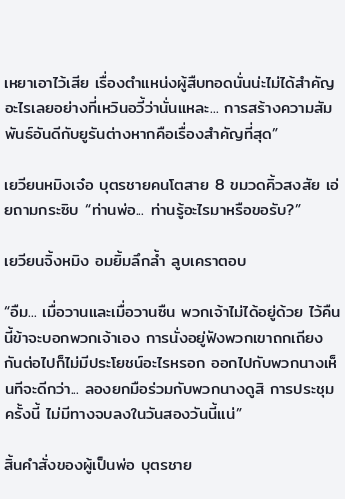เหยาเอาไว้เสีย เรื่องตำแหน่งผู้สืบทอดนั่นน่ะไม่ได้สำคัญอะไรเลยอย่างที่เหวินอวี้ว่านั่นแหละ... การสร้างความสัมพันธ์อันดีกับยูรันต่างหากคือเรื่องสำคัญที่สุด”

เยวียนหมิงเจ๋อ บุตรชายคนโตสาย 8 ขมวดคิ้วสงสัย เอ่ยถามกระซิบ “ท่านพ่อ... ท่านรู้อะไรมาหรือขอรับ?”

เยวียนจิ้งหมิง อมยิ้มลึกล้ำ ลูบเคราตอบ

“อืม... เมื่อวานและเมื่อวานซืน พวกเจ้าไม่ได้อยู่ด้วย ไว้คืนนี้ข้าจะบอกพวกเจ้าเอง การนั่งอยู่ฟังพวกเขาถกเถียงกันต่อไปก็ไม่มีประโยชน์อะไรหรอก ออกไปกับพวกนางเห็นทีจะดีกว่า... ลองยกมือร่วมกับพวกนางดูสิ การประชุมครั้งนี้ ไม่มีทางจบลงในวันสองวันนี้แน่”

สิ้นคำสั่งของผู้เป็นพ่อ บุตรชาย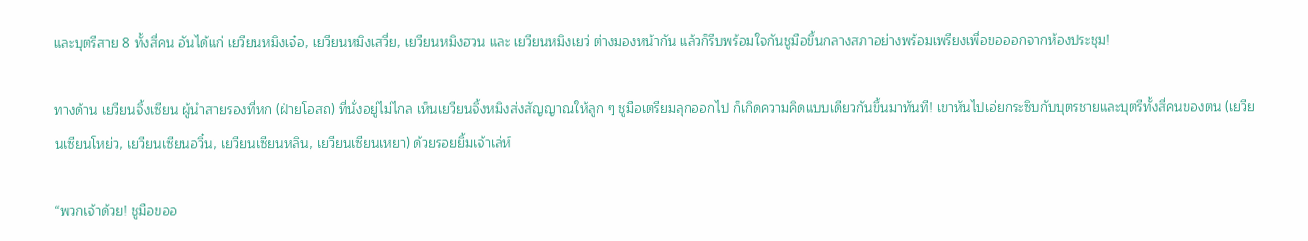และบุตรีสาย 8 ทั้งสี่คน อันได้แก่ เยวียนหมิงเจ๋อ, เยวียนหมิงเสวี่ย, เยวียนหมิงฮวน และ เยวียนหมิงเยว่ ต่างมองหน้ากัน แล้วก็รีบพร้อมใจกันชูมือขึ้นกลางสภาอย่างพร้อมเพรียงเพื่อขอออกจากห้องประชุม!

ทางด้าน เยวียนจิ้งเซียน ผู้นำสายรองที่หก (ฝ่ายโอสถ) ที่นั่งอยู่ไม่ไกล เห็นเยวียนจิ้งหมิงส่งสัญญาณให้ลูก ๆ ชูมือเตรียมลุกออกไป ก็เกิดความคิดแบบเดียวกันขึ้นมาทันที! เขาหันไปเอ่ยกระซิบกับบุตรชายและบุตรีทั้งสี่คนของตน (เยวียนเซียนโหย่ว, เยวียนเซียนอวิ๋น, เยวียนเซียนหลิน, เยวียนเซียนเหยา) ด้วยรอยยิ้มเจ้าเล่ห์

“พวกเจ้าด้วย! ชูมือขออ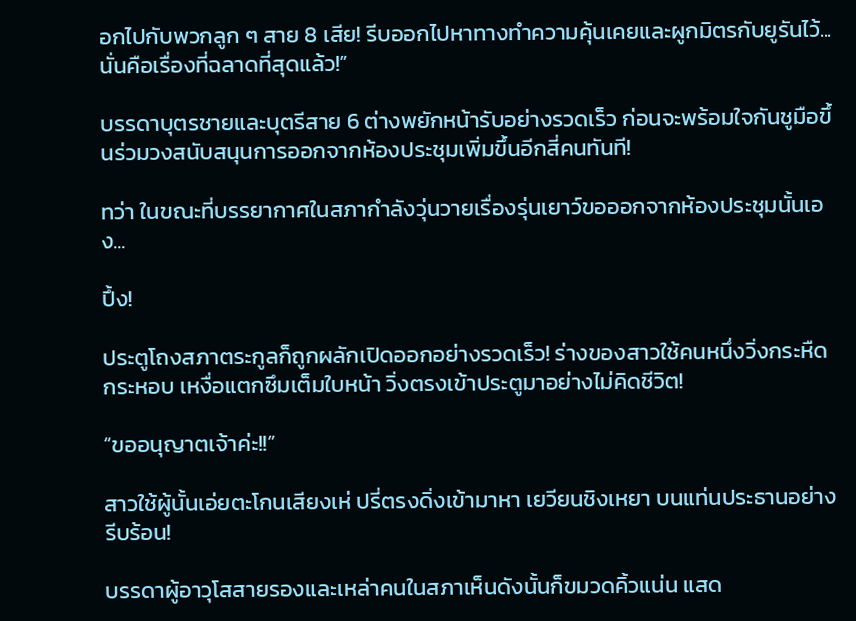อกไปกับพวกลูก ๆ สาย 8 เสีย! รีบออกไปหาทางทำความคุ้นเคยและผูกมิตรกับยูรันไว้... นั่นคือเรื่องที่ฉลาดที่สุดแล้ว!”

บรรดาบุตรชายและบุตรีสาย 6 ต่างพยักหน้ารับอย่างรวดเร็ว ก่อนจะพร้อมใจกันชูมือขึ้นร่วมวงสนับสนุนการออกจากห้องประชุมเพิ่มขึ้นอีกสี่คนทันที!

ทว่า ในขณะที่บรรยากาศในสภากำลังวุ่นวายเรื่องรุ่นเยาว์ขอออกจากห้องประชุมนั้นเอง...

ปึ้ง!

ประตูโถงสภาตระกูลก็ถูกผลักเปิดออกอย่างรวดเร็ว! ร่างของสาวใช้คนหนึ่งวิ่งกระหืดกระหอบ เหงื่อแตกซึมเต็มใบหน้า วิ่งตรงเข้าประตูมาอย่างไม่คิดชีวิต!

“ขออนุญาตเจ้าค่ะ!!”

สาวใช้ผู้นั้นเอ่ยตะโกนเสียงเห่ ปรี่ตรงดิ่งเข้ามาหา เยวียนชิงเหยา บนแท่นประธานอย่างรีบร้อน!

บรรดาผู้อาวุโสสายรองและเหล่าคนในสภาเห็นดังนั้นก็ขมวดคิ้วแน่น แสด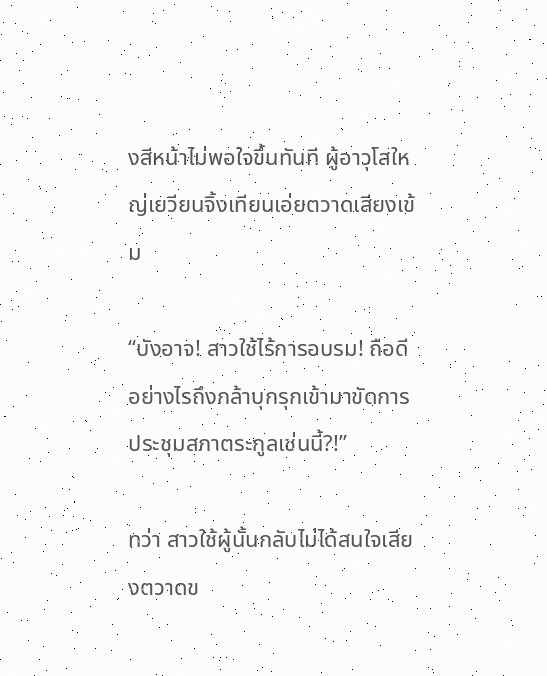งสีหน้าไม่พอใจขึ้นทันที ผู้อาวุโสใหญ่เยวียนจิ้งเทียนเอ่ยตวาดเสียงเข้ม

“บังอาจ! สาวใช้ไร้การอบรม! ถือดีอย่างไรถึงกล้าบุกรุกเข้ามาขัดการประชุมสภาตระกูลเช่นนี้?!”

ทว่า สาวใช้ผู้นั้นกลับไม่ได้สนใจเสียงตวาดข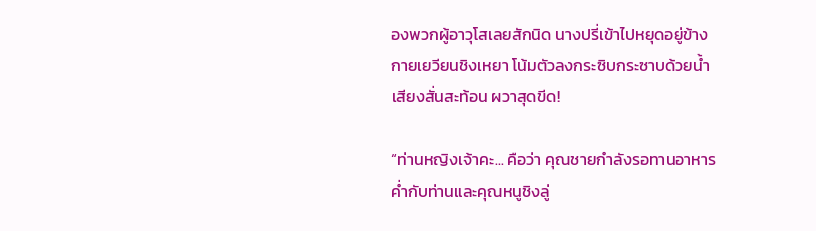องพวกผู้อาวุโสเลยสักนิด นางปรี่เข้าไปหยุดอยู่ข้างกายเยวียนชิงเหยา โน้มตัวลงกระซิบกระซาบด้วยน้ำเสียงสั่นสะท้อน ผวาสุดขีด!

“ท่านหญิงเจ้าคะ... คือว่า คุณชายกำลังรอทานอาหารค่ำกับท่านและคุณหนูชิงลู่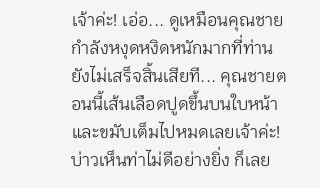เจ้าค่ะ! เอ่อ... ดูเหมือนคุณชายกำลังหงุดหงิดหนักมากที่ท่านยังไม่เสร็จสิ้นเสียที... คุณชายตอนนี้เส้นเลือดปูดขึ้นบนใบหน้าและขมับเต็มไปหมดเลยเจ้าค่ะ! บ่าวเห็นท่าไม่ดีอย่างยิ่ง ก็เลย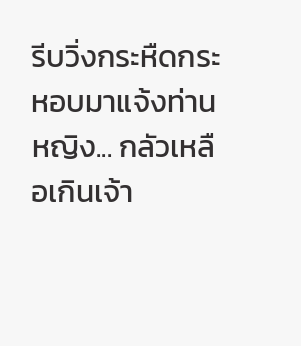รีบวิ่งกระหืดกระหอบมาแจ้งท่านหญิง... กลัวเหลือเกินเจ้า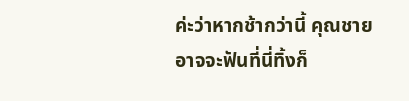ค่ะว่าหากช้ากว่านี้ คุณชายอาจจะฟันที่นี่ทิ้งก็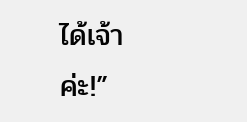ได้เจ้าค่ะ!”